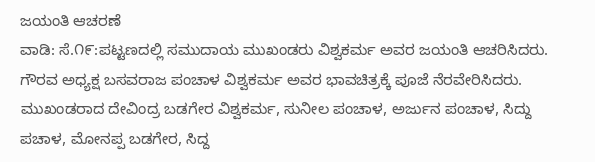ಜಯಂತಿ ಆಚರಣೆ
ವಾಡಿ: ಸೆ.೧೯:ಪಟ್ಟಣದಲ್ಲಿ ಸಮುದಾಯ ಮುಖಂಡರು ವಿಶ್ವಕರ್ಮ ಅವರ ಜಯಂತಿ ಆಚರಿಸಿದರು. ಗೌರವ ಅಧ್ಯಕ್ಷ ಬಸವರಾಜ ಪಂಚಾಳ ವಿಶ್ವಕರ್ಮ ಅವರ ಭಾವಚಿತ್ರಕ್ಕೆ ಪೂಜೆ ನೆರವೇರಿಸಿದರು. ಮುಖಂಡರಾದ ದೇವಿಂದ್ರ ಬಡಗೇರ ವಿಶ್ವಕರ್ಮ, ಸುನೀಲ ಪಂಚಾಳ, ಅರ್ಜುನ ಪಂಚಾಳ, ಸಿದ್ದು ಪಚಾಳ, ಮೋನಪ್ಪ ಬಡಗೇರ, ಸಿದ್ದ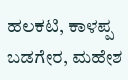ಹಲಕಟಿ, ಕಾಳಪ್ಪ ಬಡಗೇರ, ಮಹೇಶ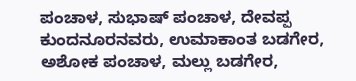ಪಂಚಾಳ, ಸುಭಾಷ್ ಪಂಚಾಳ, ದೇವಪ್ಪ ಕುಂದನೂರನವರು, ಉಮಾಕಾಂತ ಬಡಗೇರ, ಅಶೋಕ ಪಂಚಾಳ, ಮಲ್ಲು ಬಡಗೇರ,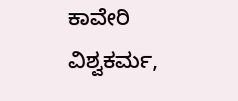ಕಾವೇರಿ ವಿಶ್ವಕರ್ಮ,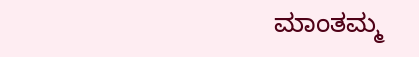ಮಾಂತಮ್ಮ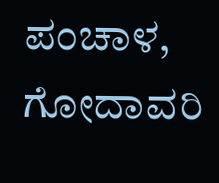ಪಂಚಾಳ, ಗೋದಾವರಿ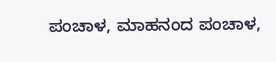ಪಂಚಾಳ, ಮಾಹನಂದ ಪಂಚಾಳ,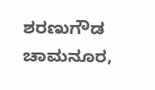ಶರಣುಗೌಡ ಚಾಮನೂರ,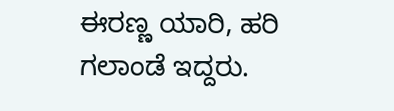ಈರಣ್ಣ ಯಾರಿ, ಹರಿ ಗಲಾಂಡೆ ಇದ್ದರು.